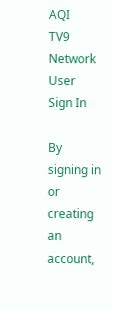AQI
TV9 Network
User
Sign In

By signing in or creating an account,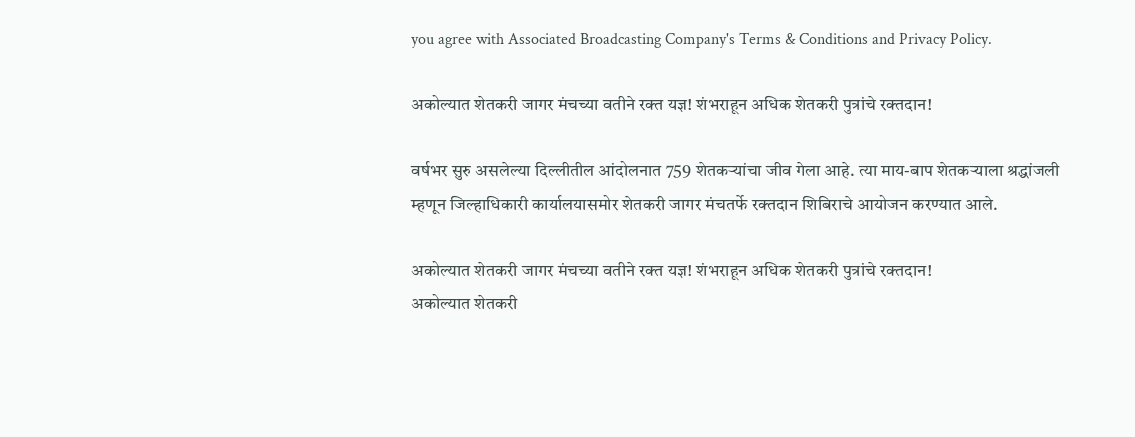you agree with Associated Broadcasting Company's Terms & Conditions and Privacy Policy.

अकोल्यात शेतकरी जागर मंचच्या वतीने रक्त यज्ञ! शंभराहून अधिक शेतकरी पुत्रांचे रक्तदान!

वर्षभर सुरु असलेल्या दिल्लीतील आंदोलनात 759 शेतकऱ्यांचा जीव गेला आहे. त्या माय-बाप शेतकऱ्याला श्रद्धांजली म्हणून जिल्हाधिकारी कार्यालयासमोर शेतकरी जागर मंचतर्फे रक्तदान शिबिराचे आयोजन करण्यात आले.

अकोल्यात शेतकरी जागर मंचच्या वतीने रक्त यज्ञ! शंभराहून अधिक शेतकरी पुत्रांचे रक्तदान!
अकोल्यात शेतकरी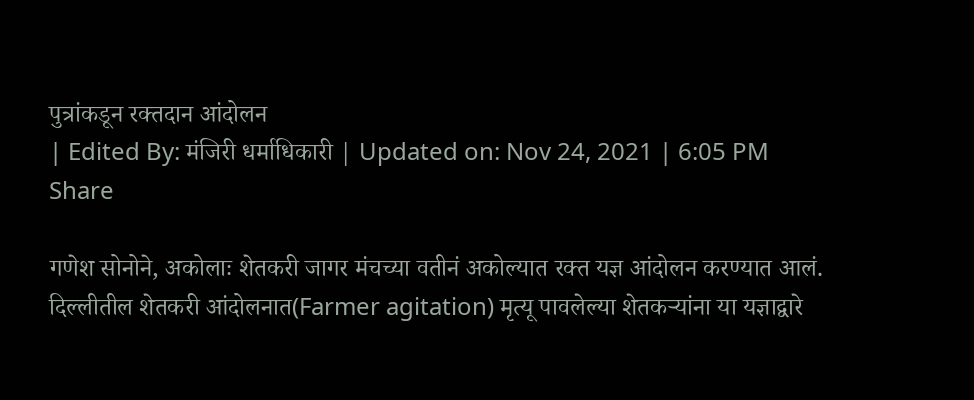पुत्रांकडून रक्तदान आंदोलन
| Edited By: मंजिरी धर्माधिकारी | Updated on: Nov 24, 2021 | 6:05 PM
Share

गणेश सोनोने, अकोलाः शेतकरी जागर मंचच्या वतीनं अकोल्यात रक्त यज्ञ आंदोलन करण्यात आलं. दिल्लीतील शेतकरी आंदोलनात(Farmer agitation) मृत्यू पावलेल्या शेतकऱ्यांना या यज्ञाद्वारे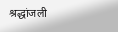श्रद्धांजली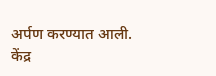अर्पण करण्यात आली. केंद्र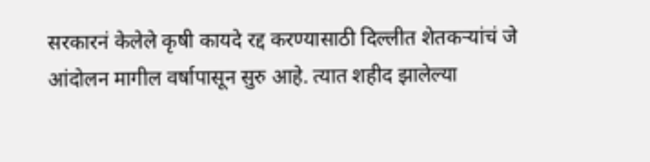सरकारनं केलेले कृषी कायदे रद्द करण्यासाठी दिल्लीत शेतकऱ्यांचं जे आंदोलन मागील वर्षापासून सुरु आहे. त्यात शहीद झालेल्या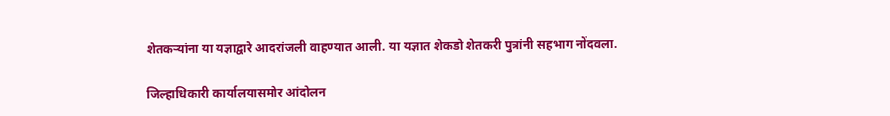शेतकऱ्यांना या यज्ञाद्वारे आदरांजली वाहण्यात आली. या यज्ञात शेकडो शेतकरी पुत्रांनी सहभाग नोंदवला.

जिल्हाधिकारी कार्यालयासमोर आंदोलन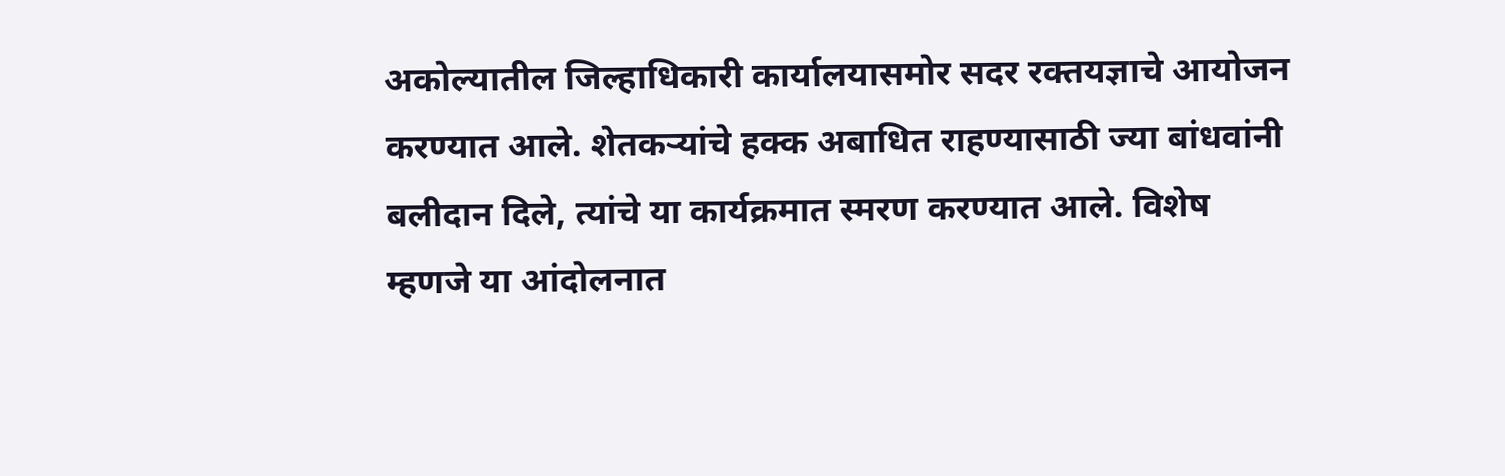अकोल्यातील जिल्हाधिकारी कार्यालयासमोर सदर रक्तयज्ञाचे आयोजन करण्यात आले. शेतकऱ्यांचे हक्क अबाधित राहण्यासाठी ज्या बांधवांनी बलीदान दिले, त्यांचे या कार्यक्रमात स्मरण करण्यात आले. विशेष म्हणजे या आंदोलनात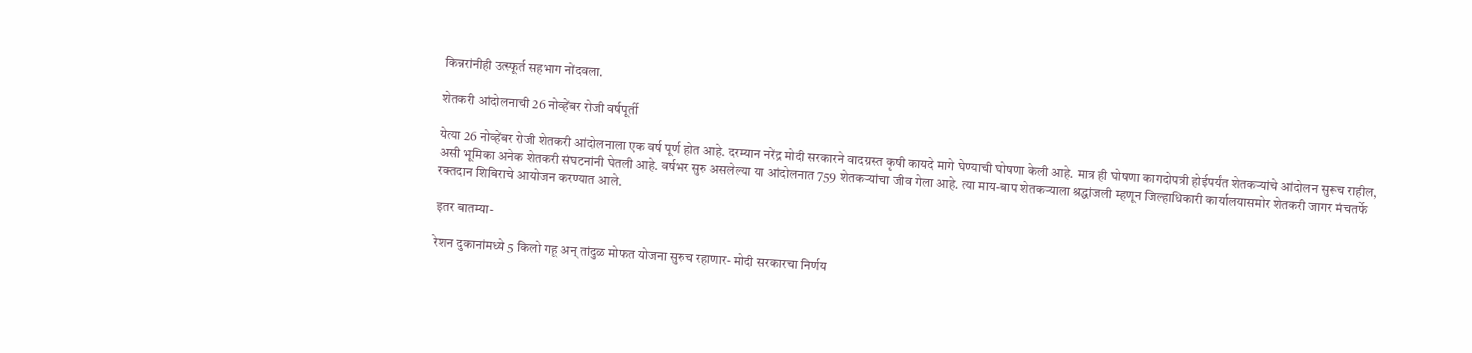किन्नरांनीही उत्स्फूर्त सहभाग नोंदवला.

शेतकरी आंदोलनाची 26 नोव्हेंबर रोजी वर्षपूर्ती

येत्या 26 नोव्हेंबर रोजी शेतकरी आंदोलनाला एक वर्ष पूर्ण होत आहे. दरम्यान नरेंद्र मोदी सरकारने वादग्रस्त कृषी कायदे मागे घेण्याची घोषणा केली आहे. मात्र ही घोषणा कागदोपत्री होईपर्यंत शेतकऱ्यांचे आंदोलन सुरूच राहील, असी भूमिका अनेक शेतकरी संघटनांनी घेतली आहे. वर्षभर सुरु असलेल्या या आंदोलनात 759 शेतकऱ्यांचा जीव गेला आहे. त्या माय-बाप शेतकऱ्याला श्रद्धांजली म्हणून जिल्हाधिकारी कार्यालयासमोर शेतकरी जागर मंचतर्फे रक्तदान शिबिराचे आयोजन करण्यात आले.

इतर बातम्या-

रेशन दुकानांमध्ये 5 किलो गहू अन् तांदुळ मोफत योजना सुरुच रहाणार- मोदी सरकारचा निर्णय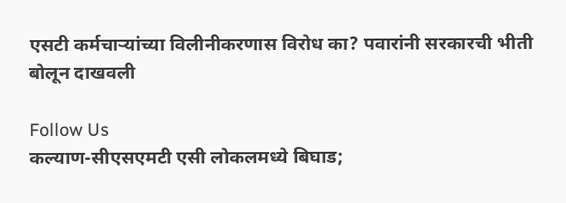एसटी कर्मचाऱ्यांच्या विलीनीकरणास विरोध का? पवारांनी सरकारची भीती बोलून दाखवली

Follow Us
कल्याण-सीएसएमटी एसी लोकलमध्ये बिघाड;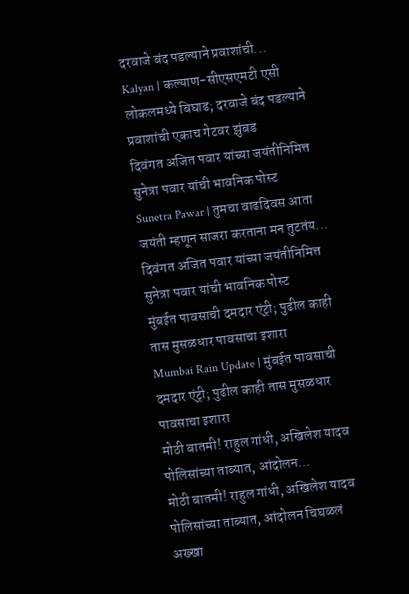दरवाजे बंद पडल्याने प्रवाशांची...
Kalyan | कल्याण-सीएसएमटी एसी लोकलमध्ये बिघाड; दरवाजे बंद पडल्याने प्रवाशांची एकाच गेटवर झुंबड
दिवंगत अजित पवार यांच्या जयंतीनिमित्त सुनेत्रा पवार यांची भावनिक पोस्ट
Sunetra Pawar | तुमचा वाढदिवस आता जयंती म्हणून साजरा करताना मन तुटतंय... दिवंगत अजित पवार यांच्या जयंतीनिमित्त सुनेत्रा पवार यांची भावनिक पोस्ट
मुंबईत पावसाची दमदार एंट्री; पुढील काही तास मुसळधार पावसाचा इशारा
Mumbai Rain Update | मुंबईत पावसाची दमदार एंट्री; पुढील काही तास मुसळधार पावसाचा इशारा
मोठी बातमी! राहुल गांधी, अखिलेश यादव पोलिसांच्या ताब्यात, आंदोलन...
मोठी बातमी! राहुल गांधी, अखिलेश यादव पोलिसांच्या ताब्यात, आंदोलन चिघळलं
अख्खा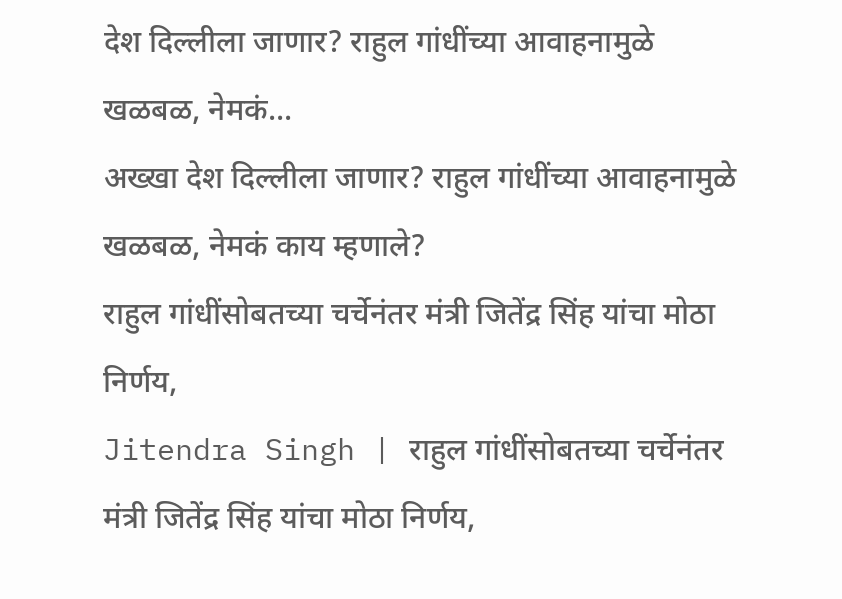देश दिल्लीला जाणार? राहुल गांधींच्या आवाहनामुळे खळबळ, नेमकं...
अख्खा देश दिल्लीला जाणार? राहुल गांधींच्या आवाहनामुळे खळबळ, नेमकं काय म्हणाले?
राहुल गांधींसोबतच्या चर्चेनंतर मंत्री जितेंद्र सिंह यांचा मोठा निर्णय,
Jitendra Singh | राहुल गांधींसोबतच्या चर्चेनंतर मंत्री जितेंद्र सिंह यांचा मोठा निर्णय,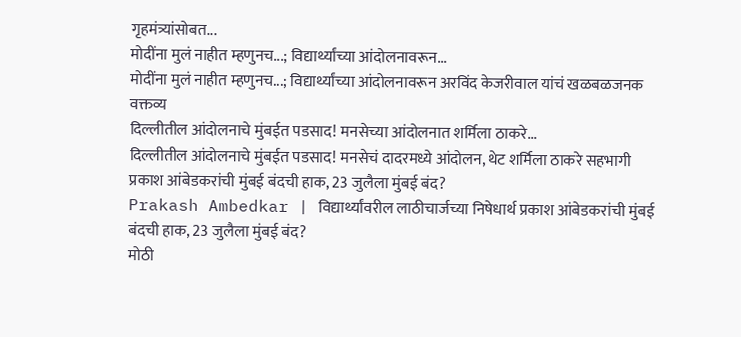गृहमंत्र्यांसोबत...
मोदींना मुलं नाहीत म्हणुनच...; विद्यार्थ्यांच्या आंदोलनावरून...
मोदींना मुलं नाहीत म्हणुनच...; विद्यार्थ्यांच्या आंदोलनावरून अरविंद केजरीवाल यांचं खळबळजनक वक्तव्य
दिल्लीतील आंदोलनाचे मुंबईत पडसाद! मनसेच्या आंदोलनात शर्मिला ठाकरे...
दिल्लीतील आंदोलनाचे मुंबईत पडसाद! मनसेचं दादरमध्ये आंदोलन, थेट शर्मिला ठाकरे सहभागी
प्रकाश आंबेडकरांची मुंबई बंदची हाक, 23 जुलैला मुंबई बंद?
Prakash Ambedkar | विद्यार्थ्यांवरील लाठीचार्जच्या निषेधार्थ प्रकाश आंबेडकरांची मुंबई बंदची हाक, 23 जुलैला मुंबई बंद?
मोठी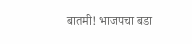बातमी! भाजपचा बडा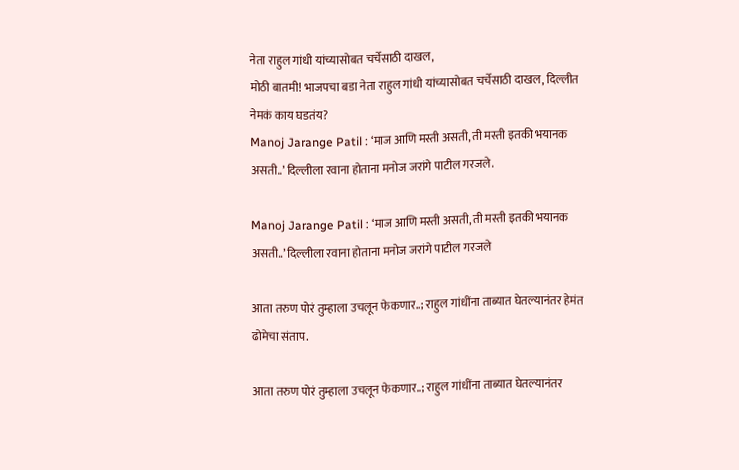नेता राहुल गांधी यांच्यासोबत चर्चेसाठी दाखल,
मोठी बातमी! भाजपचा बडा नेता राहुल गांधी यांच्यासोबत चर्चेसाठी दाखल, दिल्लीत नेमकं काय घडतंय?
Manoj Jarange Patil : ‘माज आणि मस्ती असती, ती मस्ती इतकी भयानक असती..’ दिल्लीला रवाना होताना मनोज जरांगे पाटील गरजले.

Manoj Jarange Patil : ‘माज आणि मस्ती असती, ती मस्ती इतकी भयानक असती..’ दिल्लीला रवाना होताना मनोज जरांगे पाटील गरजले

आता तरुण पोरं तुम्हाला उचलून फेकणार..; राहुल गांधींना ताब्यात घेतल्यानंतर हेमंत ढोमेचा संताप.

आता तरुण पोरं तुम्हाला उचलून फेकणार..; राहुल गांधींना ताब्यात घेतल्यानंतर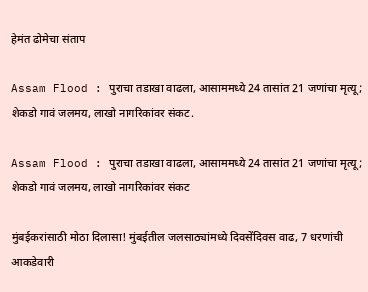हेमंत ढोमेचा संताप

Assam Flood : पुराचा तडाखा वाढला, आसाममध्ये 24 तासांत 21 जणांचा मृत्यू; शेकडो गावं जलमय, लाखो नागरिकांवर संकट.

Assam Flood : पुराचा तडाखा वाढला, आसाममध्ये 24 तासांत 21 जणांचा मृत्यू; शेकडो गावं जलमय, लाखो नागरिकांवर संकट

मुंबईकरांसाठी मोठा दिलासा! मुंबईतील जलसाठ्यांमध्ये दिवसेंदिवस वाढ, 7 धरणांची आकडेवारी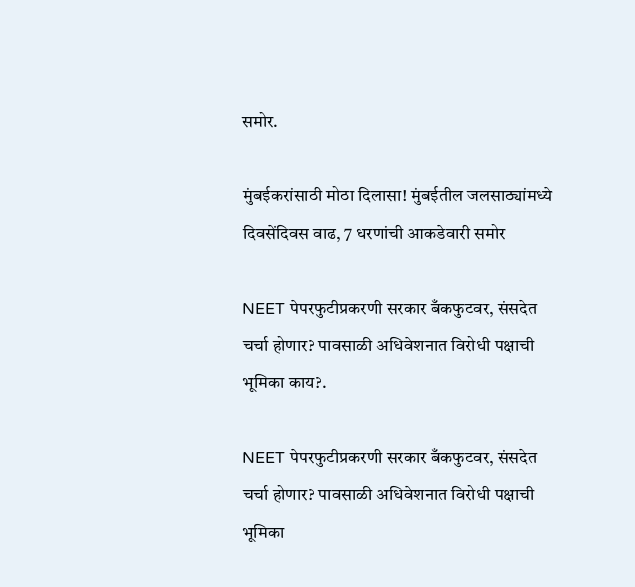समोर.

मुंबईकरांसाठी मोठा दिलासा! मुंबईतील जलसाठ्यांमध्ये दिवसेंदिवस वाढ, 7 धरणांची आकडेवारी समोर

NEET पेपरफुटीप्रकरणी सरकार बँकफुटवर, संसदेत चर्चा होणार? पावसाळी अधिवेशनात विरोधी पक्षाची भूमिका काय?.

NEET पेपरफुटीप्रकरणी सरकार बँकफुटवर, संसदेत चर्चा होणार? पावसाळी अधिवेशनात विरोधी पक्षाची भूमिका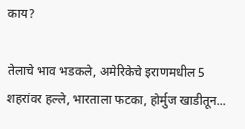काय?

तेलाचे भाव भडकले, अमेरिकेचे इराणमधील 5 शहरांवर हल्ले, भारताला फटका, होर्मुज खाडीतून...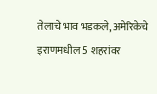तेलाचे भाव भडकले, अमेरिकेचे इराणमधील 5 शहरांवर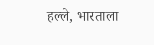हल्ले, भारताला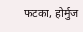फटका, होर्मुज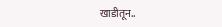खाडीतून..